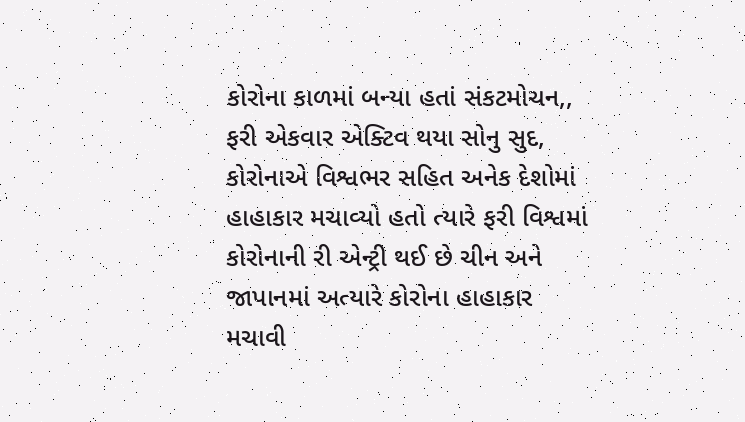કોરોના કાળમાં બન્યા હતાં સંકટમોચન,, ફરી એકવાર એક્ટિવ થયા સોનુ સુદ, કોરોનાએ વિશ્વભર સહિત અનેક દેશોમાં હાહાકાર મચાવ્યો હતો ત્યારે ફરી વિશ્વમાં કોરોનાની રી એન્ટ્રી થઈ છે ચીન અને જાપાનમાં અત્યારે કોરોના હાહાકાર મચાવી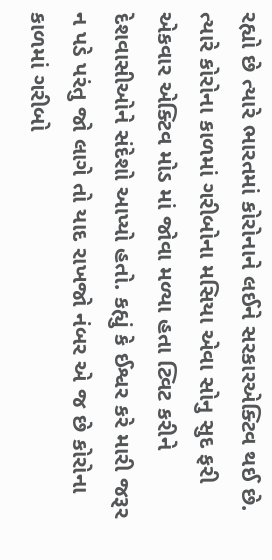રહ્યો છે ત્યારે ભારતમાં કોરોનાને લઈને સરકારએક્ટિવ થઈ છે. ત્યારે કોરોના કાળમાં ગરીબોના મસિયા એવા સોનુ સુદ ફરી એકવાર એક્ટિવ મોડ માં જોવા મળ્યા હતા ટ્વિટ કરીને દેશવાસીઓને સંદેશો આપ્યો હતો. કહ્યું કે ઈશ્વર કરે મારી જરૂર ન પડે પરંતુ જો લાગે તો યાદ રાખજો નંબર એ જ છે કોરોના કાળમાં ગરીબો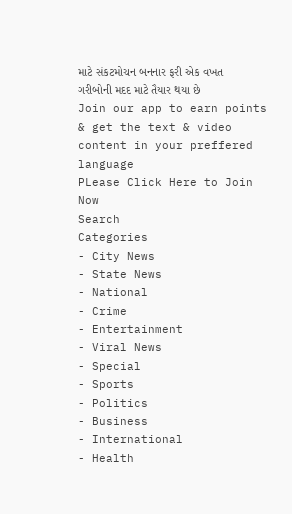માટે સંકટમોચન બનનાર ફરી એક વખત ગરીબોની મદદ માટે તૈયાર થયા છે
Join our app to earn points & get the text & video content in your preffered language
PLease Click Here to Join Now
Search
Categories
- City News
- State News
- National
- Crime
- Entertainment
- Viral News
- Special
- Sports
- Politics
- Business
- International
- Health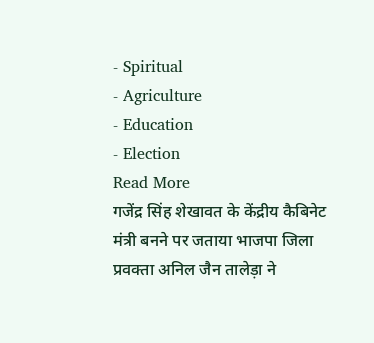- Spiritual
- Agriculture
- Education
- Election
Read More
गजेंद्र सिंह शेखावत के केंद्रीय कैबिनेट मंत्री बनने पर जताया भाजपा जिला प्रवक्ता अनिल जैन तालेड़ा ने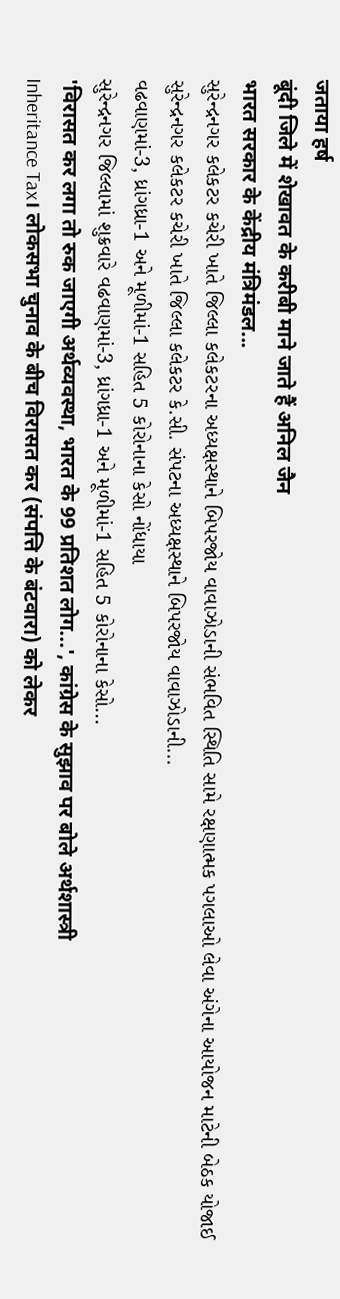जताया हर्ष
बूंदी जिले में शेखावत के करीबी माने जाते हैं अनिल जैन
भारत सरकार के केंद्रीय मंत्रिमंडल...
સુરેન્દ્રનગર કલેકટર કચેરી ખાતે જિલ્લા કલેકટરના અધ્યક્ષસ્થાને બિપરજોય વાવાઝોડાની સંભવિત સ્થિતિ સામે રક્ષણાત્મક પગલાઓ લેવા અંગેના આયોજન માટેની બેઠક યોજાઈ
સુરેન્દ્રનગર કલેકટર કચેરી ખાતે જિલ્લા કલેકટર કે.સી. સંપટના અધ્યક્ષસ્થાને બિપરજોય વાવાઝોડાની...
વઢવાણમાં-3, ધ્રાંગધ્રા-1 અને મૂળીમાં-1 સહિત 5 કોરોનાના કેસો નોંધાયા
સુરેન્દ્રનગર જિલ્લામાં શુક્રવારે વઢવાણમાં-3, ધ્રાંગધ્રા-1 અને મૂળીમાં-1 સહિત 5 કોરોનાના કેસો...
'विरासत कर लगा तो रुक जाएगी अर्थव्यवस्था, भारत के 99 प्रतिशत लोग...', कांग्रेस के सुझाव पर बोले अर्थशास्त्री
Inheritance Tax। लोकसभा चुनाव के बीच विरासत कर (संपत्ति के बंटवारा) को लेकर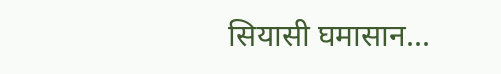सियासी घमासान...